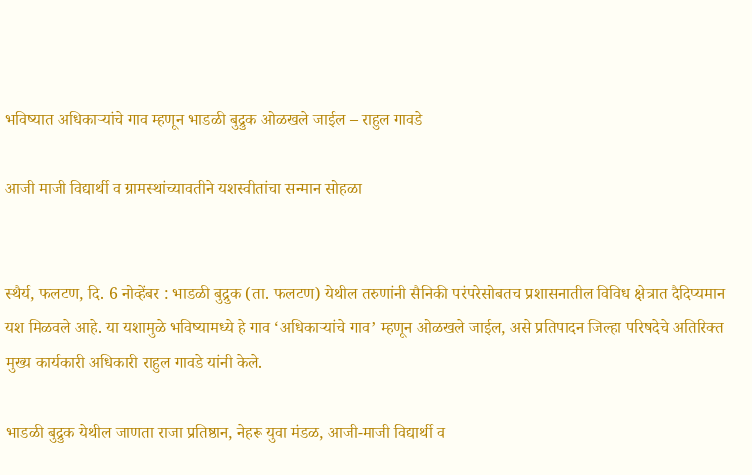भविष्यात अधिकार्‍यांचे गाव म्हणून भाडळी बुद्रुक ओळखले जाईल – राहुल गावडे

आजी माजी विद्यार्थी व ग्रामस्थांच्यावतीने यशस्वीतांचा सन्मान सोहळा


स्थैर्य, फलटण, दि. 6 नोव्हेंबर : भाडळी बुद्रुक (ता. फलटण) येथील तरुणांनी सैनिकी परंपरेसोबतच प्रशासनातील विविध क्षेत्रात दैदिप्यमान यश मिळवले आहे. या यशामुळे भविष्यामध्ये हे गाव ‘अधिकाऱ्यांचे गाव’ म्हणून ओळखले जाईल, असे प्रतिपादन जिल्हा परिषदेचे अतिरिक्त मुख्य कार्यकारी अधिकारी राहुल गावडे यांनी केले.

भाडळी बुद्रुक येथील जाणता राजा प्रतिष्ठान, नेहरू युवा मंडळ, आजी-माजी विद्यार्थी व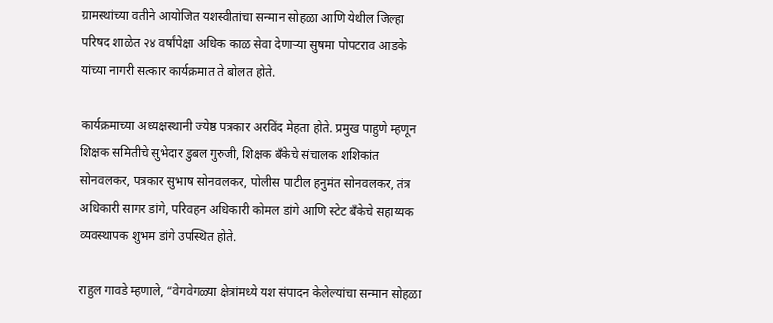ग्रामस्थांच्या वतीने आयोजित यशस्वीतांचा सन्मान सोहळा आणि येथील जिल्हा परिषद शाळेत २४ वर्षांपेक्षा अधिक काळ सेवा देणाऱ्या सुषमा पोपटराव आडके यांच्या नागरी सत्कार कार्यक्रमात ते बोलत होते.

कार्यक्रमाच्या अध्यक्षस्थानी ज्येष्ठ पत्रकार अरविंद मेहता होते. प्रमुख पाहुणे म्हणून शिक्षक समितीचे सुभेदार डुबल गुरुजी, शिक्षक बँकेचे संचालक शशिकांत सोनवलकर, पत्रकार सुभाष सोनवलकर, पोलीस पाटील हनुमंत सोनवलकर, तंत्र अधिकारी सागर डांगे, परिवहन अधिकारी कोमल डांगे आणि स्टेट बँकेचे सहाय्यक व्यवस्थापक शुभम डांगे उपस्थित होते.

राहुल गावडे म्हणाले, “वेगवेगळ्या क्षेत्रांमध्ये यश संपादन केलेल्यांचा सन्मान सोहळा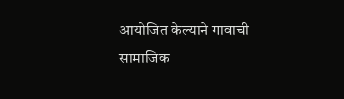आयोजित केल्याने गावाची सामाजिक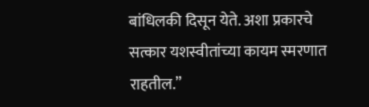बांधिलकी दिसून येते. अशा प्रकारचे सत्कार यशस्वीतांच्या कायम स्मरणात राहतील.”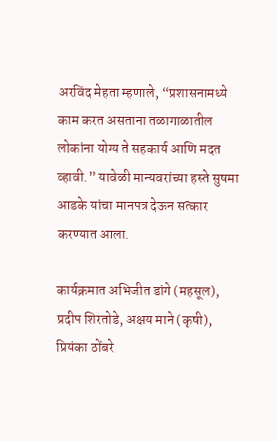अरविंद मेहता म्हणाले, “प्रशासनामध्ये काम करत असताना तळागाळातील लोकांना योग्य ते सहकार्य आणि मदत व्हावी.” यावेळी मान्यवरांच्या हस्ते सुषमा आडके यांचा मानपत्र देऊन सत्कार करण्यात आला.

कार्यक्रमात अभिजीत डांगे (महसूल), प्रदीप शिरतोडे, अक्षय माने (कृषी), प्रियंका ठोंबरे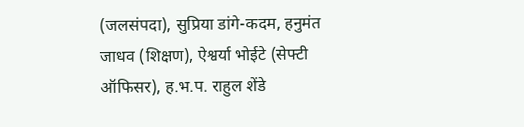(जलसंपदा), सुप्रिया डांगे-कदम, हनुमंत जाधव (शिक्षण), ऐश्वर्या भोईटे (सेफ्टी ऑफिसर), ह.भ.प. राहुल शेंडे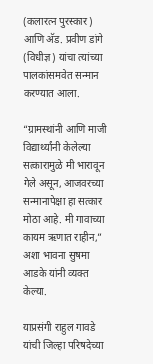(कलारत्न पुरस्कार) आणि अ‍ॅड. प्रवीण डांगे (विधीज्ञ) यांचा त्यांच्या पालकांसमवेत सन्मान करण्यात आला.

“ग्रामस्थांनी आणि माजी विद्यार्थ्यांनी केलेल्या सत्कारामुळे मी भारावून गेले असून, आजवरच्या सन्मानापेक्षा हा सत्कार मोठा आहे. मी गावाच्या कायम ऋणात राहीन,” अशा भावना सुषमा आडके यांनी व्यक्त केल्या.

याप्रसंगी राहुल गावडे यांची जिल्हा परिषदेच्या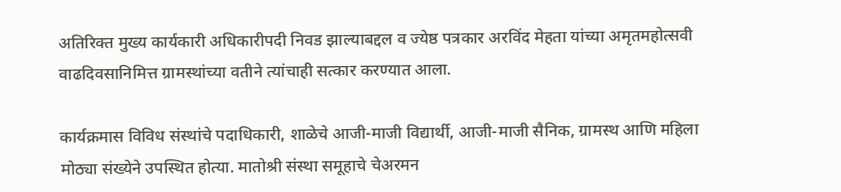अतिरिक्त मुख्य कार्यकारी अधिकारीपदी निवड झाल्याबद्दल व ज्येष्ठ पत्रकार अरविंद मेहता यांच्या अमृतमहोत्सवी वाढदिवसानिमित्त ग्रामस्थांच्या वतीने त्यांचाही सत्कार करण्यात आला.

कार्यक्रमास विविध संस्थांचे पदाधिकारी, शाळेचे आजी-माजी विद्यार्थी, आजी-माजी सैनिक, ग्रामस्थ आणि महिला मोठ्या संख्येने उपस्थित होत्या. मातोश्री संस्था समूहाचे चेअरमन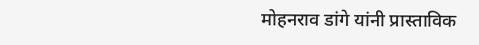मोहनराव डांगे यांनी प्रास्ताविक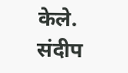केले. संदीप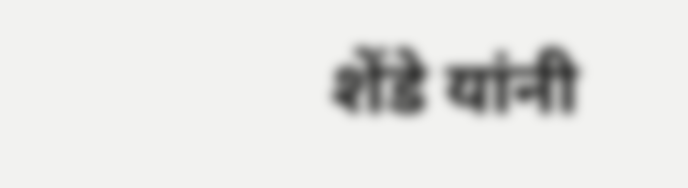शेंडे यांनी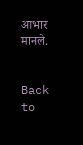आभार मानले.


Back to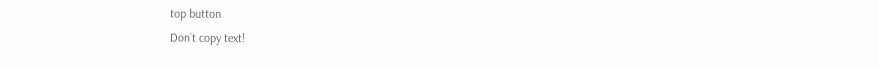top button
Don`t copy text!